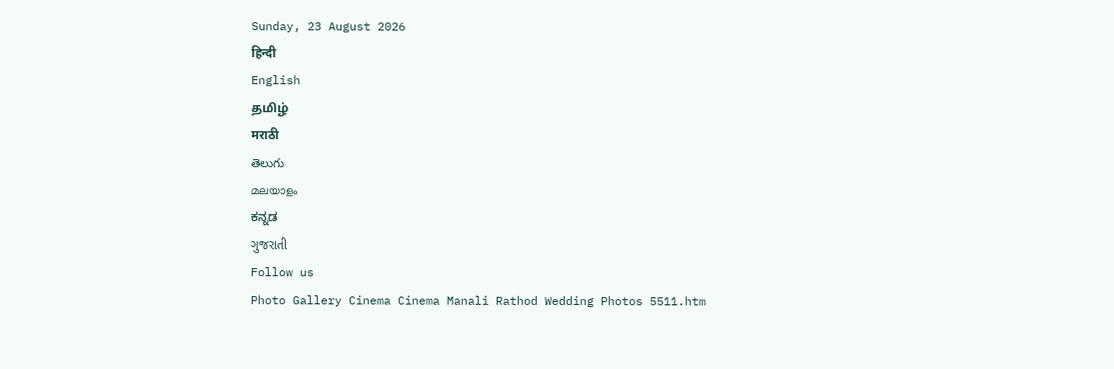Sunday, 23 August 2026
हिन्दी
English
தமிழ்
मराठी
తెలుగు
മലയാളം
ಕನ್ನಡ
ગુજરાતી
Follow us
Photo Gallery Cinema Cinema Manali Rathod Wedding Photos 5511.htm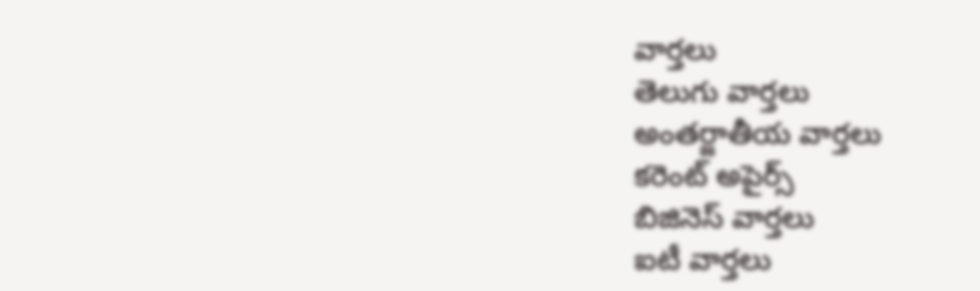వార్తలు
తెలుగు వార్తలు
అంతర్జాతీయ వార్తలు
కరెంట్ అపైర్స్
బిజినెస్ వార్తలు
ఐటీ వార్తలు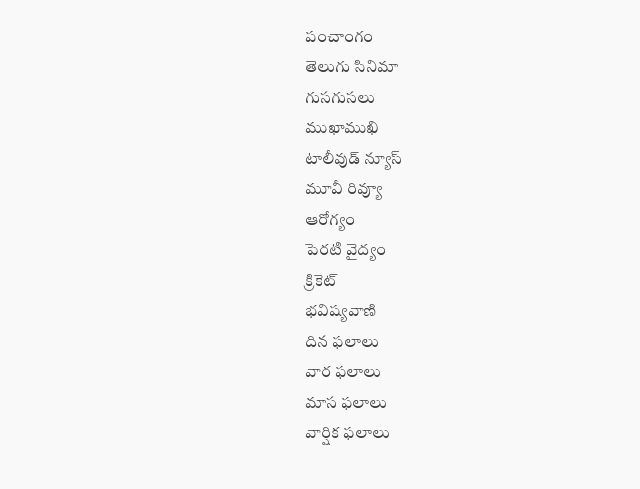పంచాంగం
తెలుగు సినిమా
గుసగుసలు
ముఖాముఖి
టాలీవుడ్ న్యూస్
మూవీ రివ్యూ
ఆరోగ్యం
పెరటి వైద్యం
క్రికెట్
భవిష్యవాణి
దిన ఫలాలు
వార ఫలాలు
మాస ఫలాలు
వార్షిక ఫలాలు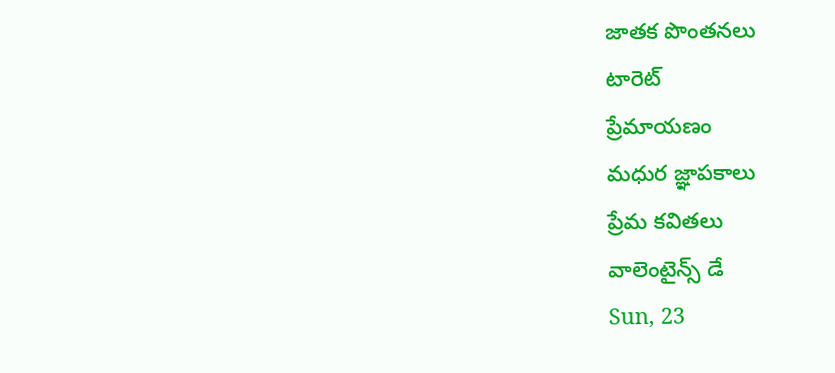జాతక పొంతనలు
టారెట్
ప్రేమాయణం
మధుర జ్ఞాపకాలు
ప్రేమ కవితలు
వాలెంటైన్స్ డే
Sun, 23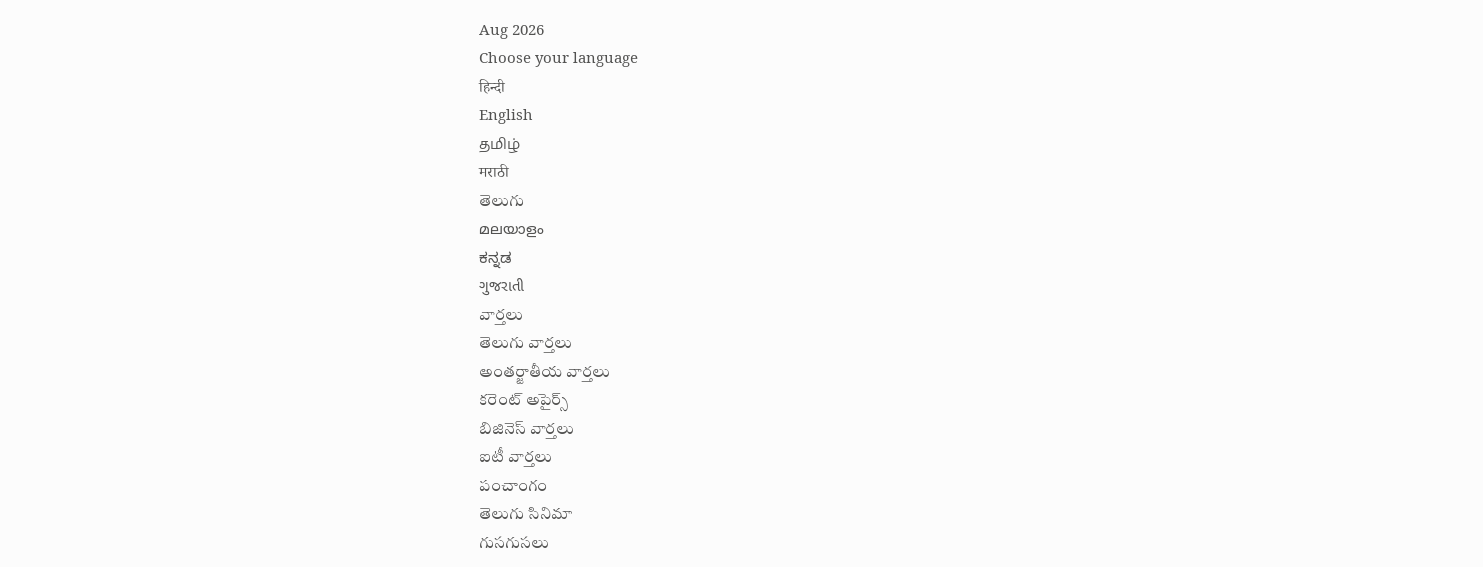Aug 2026
Choose your language
हिन्दी
English
தமிழ்
मराठी
తెలుగు
മലയാളം
ಕನ್ನಡ
ગુજરાતી
వార్తలు
తెలుగు వార్తలు
అంతర్జాతీయ వార్తలు
కరెంట్ అపైర్స్
బిజినెస్ వార్తలు
ఐటీ వార్తలు
పంచాంగం
తెలుగు సినిమా
గుసగుసలు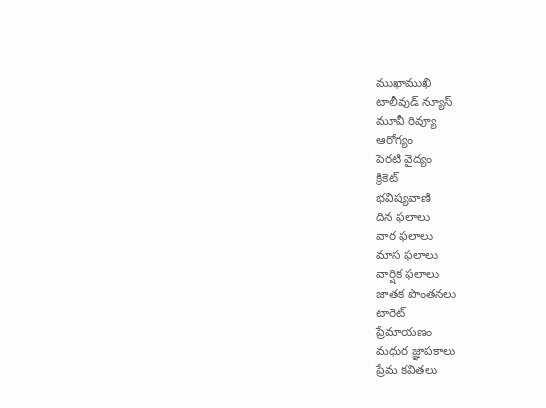ముఖాముఖి
టాలీవుడ్ న్యూస్
మూవీ రివ్యూ
ఆరోగ్యం
పెరటి వైద్యం
క్రికెట్
భవిష్యవాణి
దిన ఫలాలు
వార ఫలాలు
మాస ఫలాలు
వార్షిక ఫలాలు
జాతక పొంతనలు
టారెట్
ప్రేమాయణం
మధుర జ్ఞాపకాలు
ప్రేమ కవితలు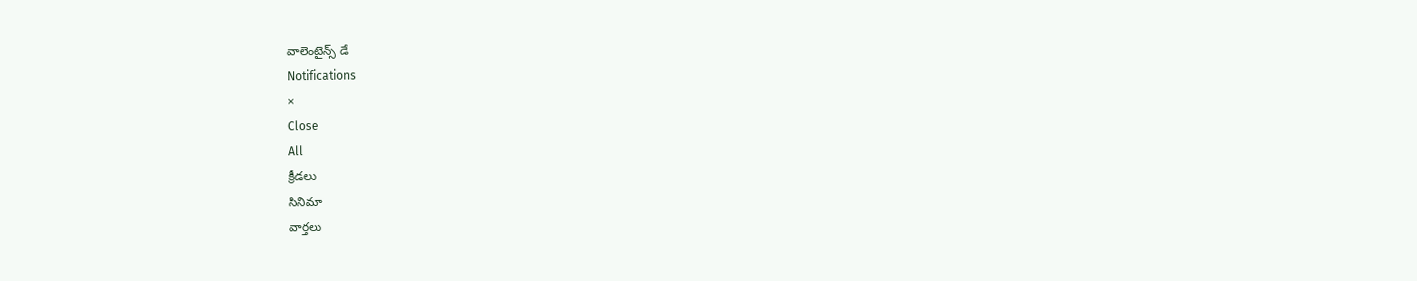వాలెంటైన్స్ డే
Notifications
×
Close
All
క్రీడలు
సినిమా
వార్తలు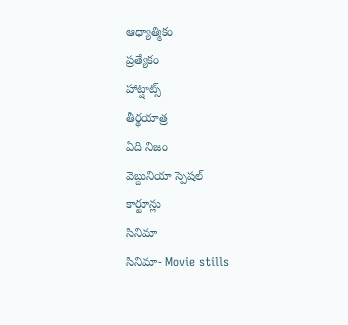ఆధ్యాత్మికం
ప్రత్యేకం
హాట్షాట్స్
తీర్థయాత్ర
ఏది నిజం
వెబ్దునియా స్పెషల్
కార్టూన్లు
సినిమా
సినిమా- Movie stills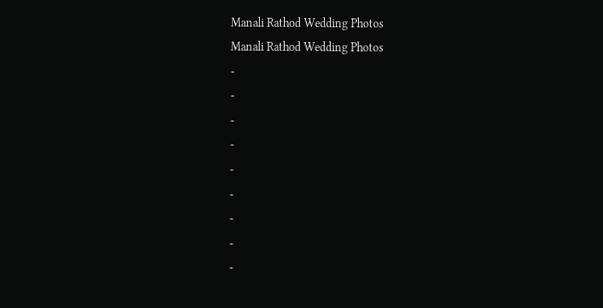Manali Rathod Wedding Photos
Manali Rathod Wedding Photos
-
-
-
-
-
-
-
-
-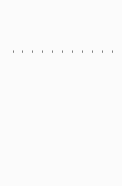-
-
-
-
-
-
-
-
-
-
-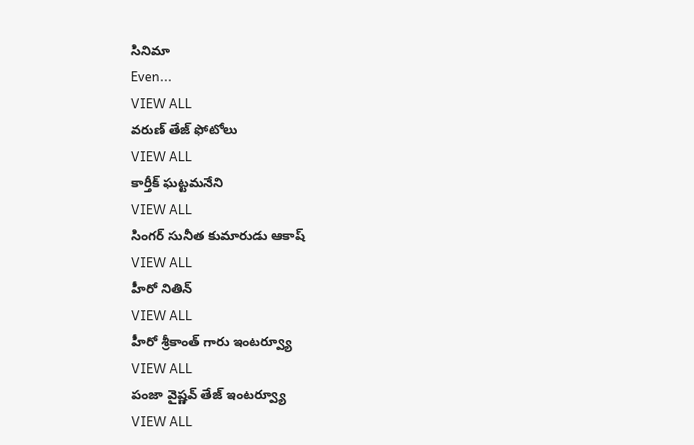సినిమా
Even...
VIEW ALL
వరుణ్ తేజ్ ఫోటోలు
VIEW ALL
కార్తీక్ ఘట్టమనేని
VIEW ALL
సింగర్ సునీత కుమారుడు ఆకాష్
VIEW ALL
హీరో నితిన్
VIEW ALL
హీరో శ్రీకాంత్ గారు ఇంటర్వ్యూ
VIEW ALL
పంజా వైష్ణవ్ తేజ్ ఇంటర్వ్యూ
VIEW ALL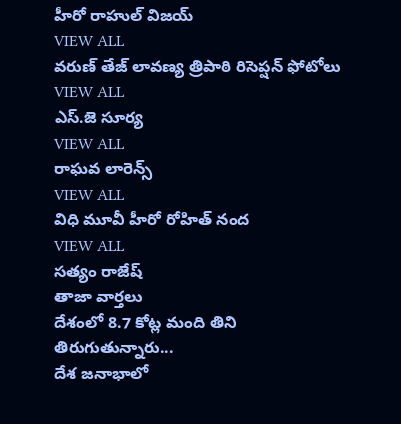హీరో రాహుల్ విజయ్
VIEW ALL
వరుణ్ తేజ్ లావణ్య త్రిపాఠి రిసెప్షన్ ఫోటోలు
VIEW ALL
ఎస్.జె సూర్య
VIEW ALL
రాఘవ లారెన్స్
VIEW ALL
విధి మూవీ హీరో రోహిత్ నంద
VIEW ALL
సత్యం రాజేష్
తాజా వార్తలు
దేశంలో 8.7 కోట్ల మంది తిని తిరుగుతున్నారు...
దేశ జనాభాలో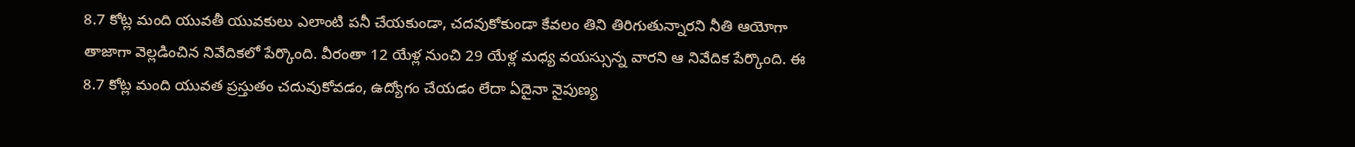8.7 కోట్ల మంది యువతీ యువకులు ఎలాంటి పనీ చేయకుండా, చదవుకోకుండా కేవలం తిని తిరిగుతున్నారని నీతి ఆయోగా తాజాగా వెల్లడించిన నివేదికలో పేర్కొంది. వీరంతా 12 యేళ్ల నుంచి 29 యేళ్ల మధ్య వయస్సున్న వారని ఆ నివేదిక పేర్కొంది. ఈ 8.7 కోట్ల మంది యువత ప్రస్తుతం చదువుకోవడం, ఉద్యోగం చేయడం లేదా ఏదైనా నైపుణ్య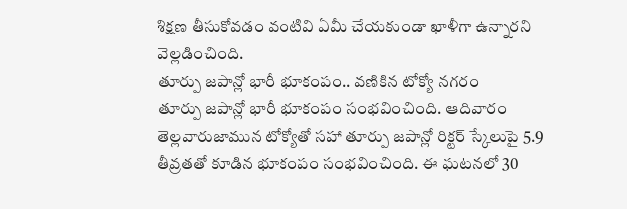శిక్షణ తీసుకోవడం వంటివి ఏమీ చేయకుండా ఖాళీగా ఉన్నారని వెల్లడించింది.
తూర్పు జపాన్లో భారీ భూకంపం.. వణికిన టోక్యో నగరం
తూర్పు జపాన్లో భారీ భూకంపం సంభవించింది. ఆదివారం తెల్లవారుజామున టోక్యోతో సహా తూర్పు జపాన్లో రిక్టర్ స్కేలుపై 5.9 తీవ్రతతో కూడిన భూకంపం సంభవించింది. ఈ ఘటనలో 30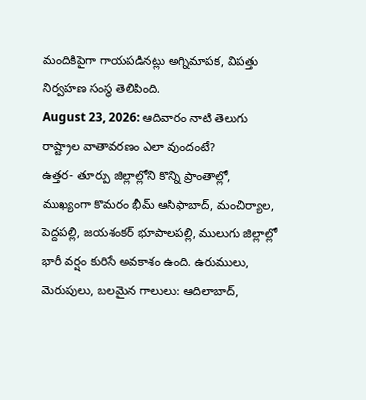మందికిపైగా గాయపడినట్లు అగ్నిమాపక, విపత్తు నిర్వహణ సంస్థ తెలిపింది.
August 23, 2026: ఆదివారం నాటి తెలుగు రాష్ట్రాల వాతావరణం ఎలా వుందంటే?
ఉత్తర- తూర్పు జిల్లాల్లోని కొన్ని ప్రాంతాల్లో, ముఖ్యంగా కొమరం భీమ్ ఆసిఫాబాద్, మంచిర్యాల, పెద్దపల్లి, జయశంకర్ భూపాలపల్లి, ములుగు జిల్లాల్లో భారీ వర్షం కురిసే అవకాశం ఉంది. ఉరుములు, మెరుపులు, బలమైన గాలులు: ఆదిలాబాద్,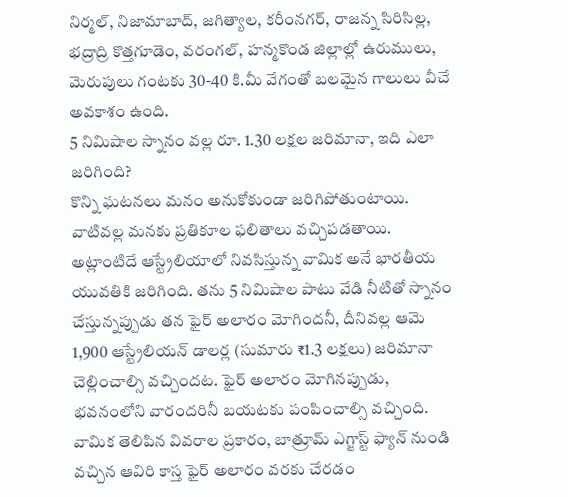నిర్మల్, నిజామాబాద్, జగిత్యాల, కరీంనగర్, రాజన్న సిరిసిల్ల, భద్రాద్రి కొత్తగూడెం, వరంగల్, హన్మకొండ జిల్లాల్లో ఉరుములు, మెరుపులు గంటకు 30-40 కి.మీ వేగంతో బలమైన గాలులు వీచే అవకాశం ఉంది.
5 నిమిషాల స్నానం వల్ల రూ. 1.30 లక్షల జరిమానా, ఇది ఎలా జరిగింది?
కొన్ని ఘటనలు మనం అనుకోకుండా జరిగిపోతుంటాయి. వాటివల్ల మనకు ప్రతికూల ఫలితాలు వచ్చిపడతాయి. అట్లాంటిదే ఆస్ట్రేలియాలో నివసిస్తున్న వామిక అనే భారతీయ యువతికి జరిగింది. తను 5 నిమిషాల పాటు వేడి నీటితో స్నానం చేస్తున్నప్పుడు తన ఫైర్ అలారం మోగిందనీ, దీనివల్ల ఆమె 1,900 ఆస్ట్రేలియన్ డాలర్ల (సుమారు ₹1.3 లక్షలు) జరిమానా చెల్లించాల్సి వచ్చిందట. ఫైర్ అలారం మోగినప్పుడు, భవనంలోని వారందరినీ బయటకు పంపించాల్సి వచ్చింది. వామిక తెలిపిన వివరాల ప్రకారం, బాత్రూమ్ ఎగ్జాస్ట్ ఫ్యాన్ నుండి వచ్చిన ఆవిరి కాస్త ఫైర్ అలారం వరకు చేరడం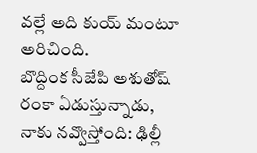వల్లే అది కుయ్ మంటూ అరిచింది.
బొద్దింక సీజేపి అశుతోష్ రంకా ఏడుస్తున్నాడు, నాకు నవ్వొస్తోంది: ఢిల్లీ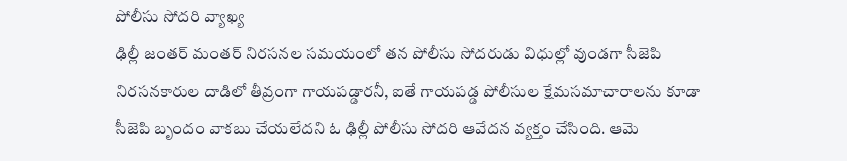పోలీసు సోదరి వ్యాఖ్య
ఢిల్లీ జంతర్ మంతర్ నిరసనల సమయంలో తన పోలీసు సోదరుడు విధుల్లో వుండగా సీజెపి నిరసనకారుల దాడిలో తీవ్రంగా గాయపడ్డారనీ, ఐతే గాయపడ్డ పోలీసుల క్షేమసమాచారాలను కూడా సీజెపి బృందం వాకబు చేయలేదని ఓ ఢిల్లీ పోలీసు సోదరి ఆవేదన వ్యక్తం చేసింది. ఆమె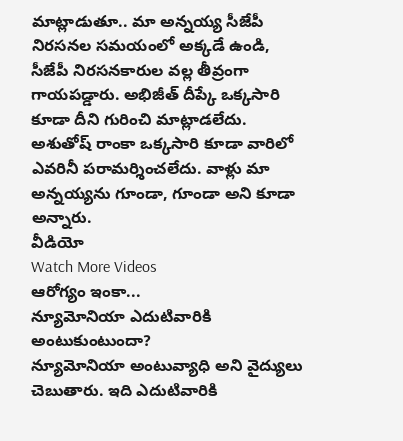మాట్లాడుతూ.. మా అన్నయ్య సీజేపీ నిరసనల సమయంలో అక్కడే ఉండి, సీజేపీ నిరసనకారుల వల్ల తీవ్రంగా గాయపడ్డారు. అభిజీత్ దీప్కే ఒక్కసారి కూడా దీని గురించి మాట్లాడలేదు. అశుతోష్ రాంకా ఒక్కసారి కూడా వారిలో ఎవరినీ పరామర్శించలేదు. వాళ్లు మా అన్నయ్యను గూండా, గూండా అని కూడా అన్నారు.
వీడియో
Watch More Videos
ఆరోగ్యం ఇంకా...
న్యూమోనియా ఎదుటివారికి అంటుకుంటుందా?
న్యూమోనియా అంటువ్యాధి అని వైద్యులు చెబుతారు. ఇది ఎదుటివారికి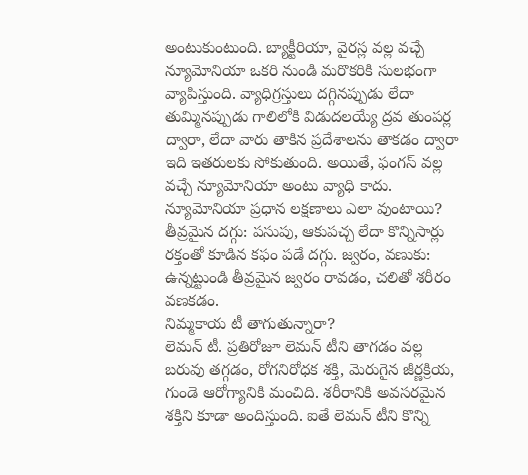అంటుకుంటుంది. బ్యాక్టీరియా, వైరస్ల వల్ల వచ్చే న్యూమోనియా ఒకరి నుండి మరొకరికి సులభంగా వ్యాపిస్తుంది. వ్యాధిగ్రస్తులు దగ్గినప్పుడు లేదా తుమ్మినప్పుడు గాలిలోకి విడుదలయ్యే ద్రవ తుంపర్ల ద్వారా, లేదా వారు తాకిన ప్రదేశాలను తాకడం ద్వారా ఇది ఇతరులకు సోకుతుంది. అయితే, ఫంగస్ వల్ల వచ్చే న్యూమోనియా అంటు వ్యాధి కాదు. న్యూమోనియా ప్రధాన లక్షణాలు ఎలా వుంటాయి? తీవ్రమైన దగ్గు: పసుపు, ఆకుపచ్చ లేదా కొన్నిసార్లు రక్తంతో కూడిన కఫం పడే దగ్గు. జ్వరం, వణుకు: ఉన్నట్టుండి తీవ్రమైన జ్వరం రావడం, చలితో శరీరం వణకడం.
నిమ్మకాయ టీ తాగుతున్నారా?
లెమన్ టీ. ప్రతిరోజూ లెమన్ టీని తాగడం వల్ల బరువు తగ్గడం, రోగనిరోధక శక్తి, మెరుగైన జీర్ణక్రియ, గుండె ఆరోగ్యానికి మంచిది. శరీరానికి అవసరమైన శక్తిని కూడా అందిస్తుంది. ఐతే లెమన్ టీని కొన్ని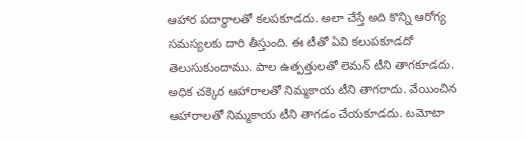ఆహార పదార్థాలతో కలపకూడదు. అలా చేస్తే అది కొన్ని ఆరోగ్య సమస్యలకు దారి తీస్తుంది. ఈ టీతో ఏవి కలుపకూడదో తెలుసుకుందాము. పాల ఉత్పత్తులతో లెమన్ టీని తాగకూడదు. అధిక చక్కెర ఆహారాలతో నిమ్మకాయ టీని తాగరాదు. వేయించిన ఆహారాలతో నిమ్మకాయ టీని తాగడం చేయకూడదు. టమోటా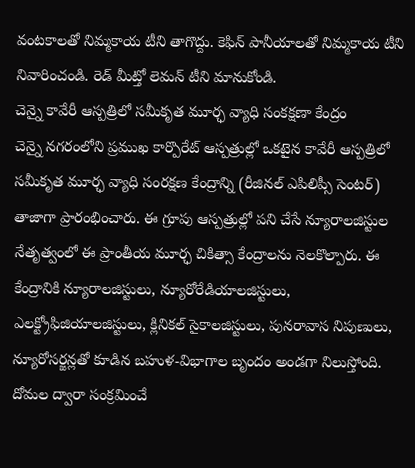వంటకాలతో నిమ్మకాయ టీని తాగొద్దు. కెఫిన్ పానీయాలతో నిమ్మకాయ టీని నివారించండి. రెడ్ మీట్తో లెమన్ టీని మానుకోండి.
చెన్నై కావేరీ ఆస్పత్రిలో సమీకృత మూర్ఛ వ్యాధి సంకక్షణా కేంద్రం
చెన్నై నగరంలోని ప్రముఖ కార్పొరేట్ ఆస్పత్రుల్లో ఒకటైన కావేరీ ఆస్పత్రిలో సమీకృత మూర్ఛ వ్యాధి సంరక్షణ కేంద్రాన్ని (రీజినల్ ఎపిలిప్సీ సెంటర్) తాజాగా ప్రారంభించారు. ఈ గ్రూపు ఆస్పత్రుల్లో పని చేసే న్యూరాలజిస్టుల నేతృత్వంలో ఈ ప్రాంతీయ మూర్ఛ చికిత్సా కేంద్రాలను నెలకొల్పారు. ఈ కేంద్రానికి న్యూరాలజిస్టులు, న్యూరోరేడియాలజిస్టులు, ఎలక్ట్రోఫిజియాలజిస్టులు, క్లినికల్ సైకాలజిస్టులు, పునరావాస నిపుణులు, న్యూరోసర్జన్లతో కూడిన బహుళ-విభాగాల బృందం అండగా నిలుస్తోంది.
దోమల ద్వారా సంక్రమించే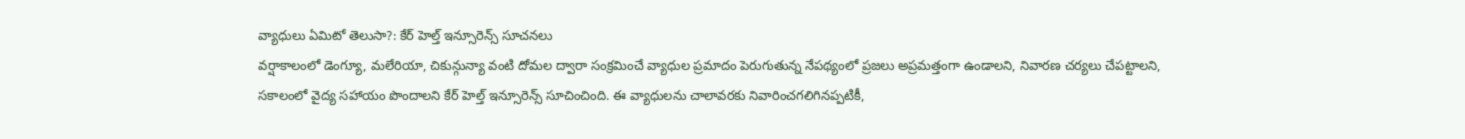వ్యాధులు ఏమిటో తెలుసా?: కేర్ హెల్త్ ఇన్సూరెన్స్ సూచనలు
వర్షాకాలంలో డెంగ్యూ, మలేరియా, చికున్గున్యా వంటి దోమల ద్వారా సంక్రమించే వ్యాధుల ప్రమాదం పెరుగుతున్న నేపథ్యంలో ప్రజలు అప్రమత్తంగా ఉండాలని, నివారణ చర్యలు చేపట్టాలని, సకాలంలో వైద్య సహాయం పొందాలని కేర్ హెల్త్ ఇన్సూరెన్స్ సూచించింది. ఈ వ్యాధులను చాలావరకు నివారించగలిగినప్పటికీ,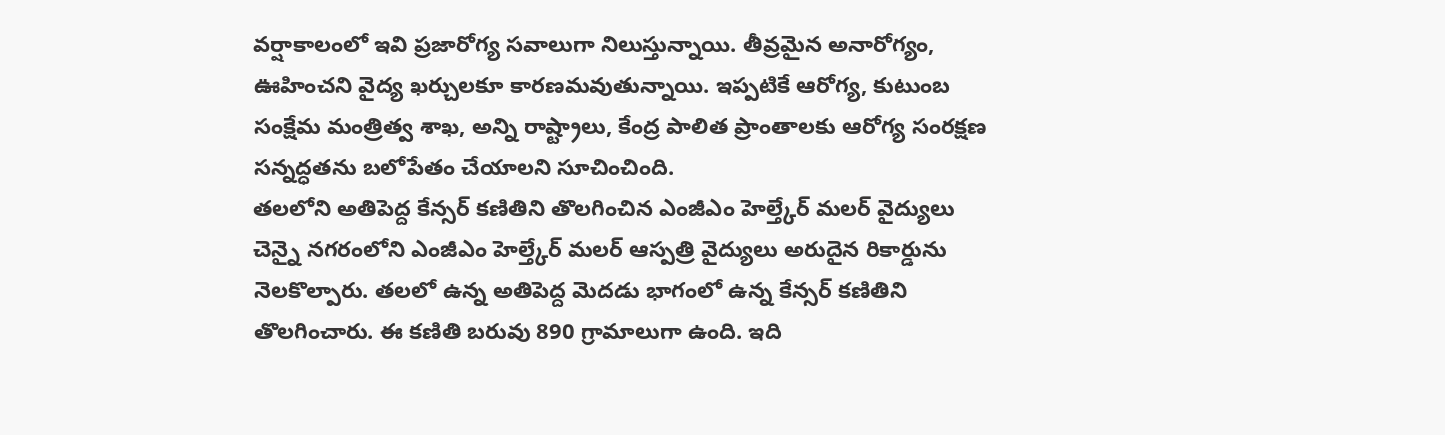వర్షాకాలంలో ఇవి ప్రజారోగ్య సవాలుగా నిలుస్తున్నాయి. తీవ్రమైన అనారోగ్యం, ఊహించని వైద్య ఖర్చులకూ కారణమవుతున్నాయి. ఇప్పటికే ఆరోగ్య, కుటుంబ సంక్షేమ మంత్రిత్వ శాఖ, అన్ని రాష్ట్రాలు, కేంద్ర పాలిత ప్రాంతాలకు ఆరోగ్య సంరక్షణ సన్నద్ధతను బలోపేతం చేయాలని సూచించింది.
తలలోని అతిపెద్ద కేన్సర్ కణితిని తొలగించిన ఎంజీఎం హెల్త్కేర్ మలర్ వైద్యులు
చెన్నై నగరంలోని ఎంజీఎం హెల్త్కేర్ మలర్ ఆస్పత్రి వైద్యులు అరుదైన రికార్డును నెలకొల్పారు. తలలో ఉన్న అతిపెద్ద మెదడు భాగంలో ఉన్న కేన్సర్ కణితిని తొలగించారు. ఈ కణితి బరువు 890 గ్రామాలుగా ఉంది. ఇది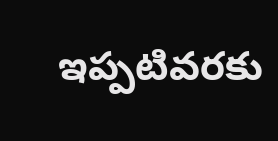ఇప్పటివరకు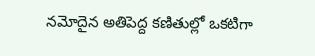నమోదైన అతిపెద్ద కణితుల్లో ఒకటిగా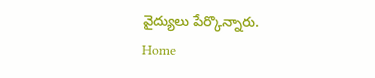వైద్యులు పేర్కొన్నారు.
Home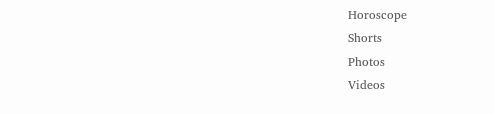Horoscope
Shorts
Photos
Videos